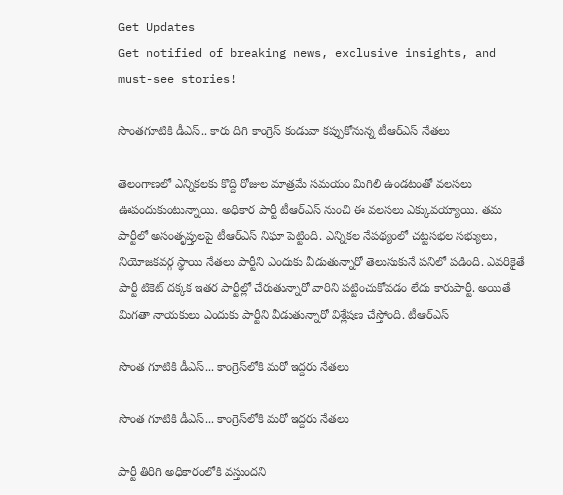Get Updates
Get notified of breaking news, exclusive insights, and must-see stories!

సొంతగూటికి డీఎస్.. కారు దిగి కాంగ్రెస్ కండువా కప్పుకోనున్న టీఆర్ఎస్ నేతలు

తెలంగాణలో ఎన్నికలకు కొద్ది రోజుల మాత్రమే సమయం మిగిలి ఉండటంతో వలసలు ఊపందుకుంటున్నాయి. అధికార పార్టీ టీఆర్ఎస్ నుంచి ఈ వలసలు ఎక్కువయ్యాయి. తమ పార్టీలో అసంతృప్తులపై టీఆర్ఎస్ నిఘా పెట్టింది. ఎన్నికల నేపథ్యంలో చట్టసభల సభ్యులు, నియోజకవర్గ స్థాయి నేతలు పార్టీని ఎందుకు వీడుతున్నారో తెలుసుకునే పనిలో పడింది. ఎవరికైతే పార్టీ టికెట్ దక్కక ఇతర పార్టీల్లో చేరుతున్నారో వారిని పట్టించుకోవడం లేదు కారుపార్టీ. అయితే మిగతా నాయకులు ఎందుకు పార్టీని వీడుతున్నారో విశ్లేషణ చేస్తోంది. టీఆర్ఎస్

సొంత గూటికి డీఎస్... కాంగ్రెస్‌లోకి ‌మరో ఇద్దరు నేతలు

సొంత గూటికి డీఎస్... కాంగ్రెస్‌లోకి ‌మరో ఇద్దరు నేతలు

పార్టీ తిరిగి అధికారంలోకి వస్తుందని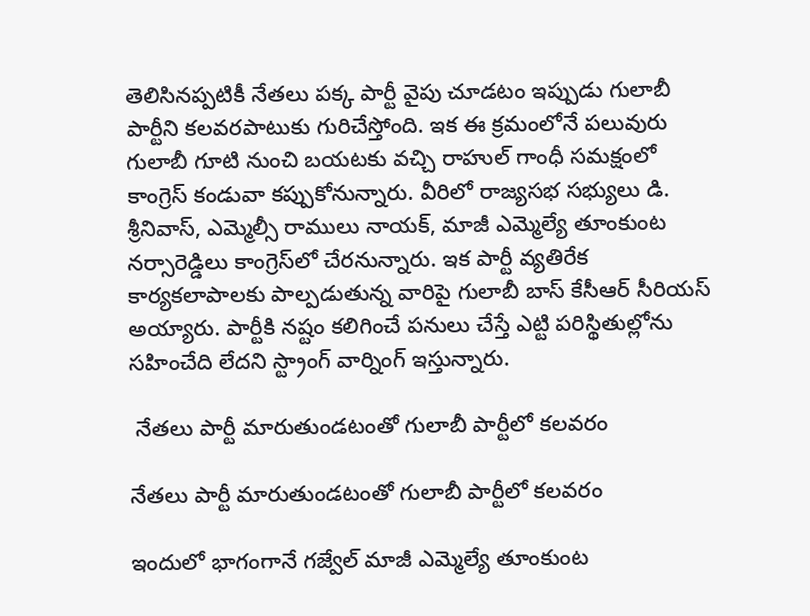తెలిసినప్పటికీ నేతలు పక్క పార్టీ వైపు చూడటం ఇప్పుడు గులాబీ పార్టీని కలవరపాటుకు గురిచేస్తోంది. ఇక ఈ క్రమంలోనే పలువురు గులాబీ గూటి నుంచి బయటకు వచ్చి రాహుల్ గాంధీ సమక్షంలో కాంగ్రెస్ కండువా కప్పుకోనున్నారు. వీరిలో రాజ్యసభ సభ్యులు డి. శ్రీనివాస్, ఎమ్మెల్సీ రాములు నాయక్, మాజీ ఎమ్మెల్యే తూంకుంట నర్సారెడ్డిలు కాంగ్రెస్‌లో చేరనున్నారు. ఇక పార్టీ వ్యతిరేక కార్యకలాపాలకు పాల్పడుతున్న వారిపై గులాబీ బాస్ కేసీఆర్ సీరియస్ అయ్యారు. పార్టీకి నష్టం కలిగించే పనులు చేస్తే ఎట్టి పరిస్థితుల్లోను సహించేది లేదని స్ట్రాంగ్ వార్నింగ్ ఇస్తున్నారు.

 నేతలు పార్టీ మారుతుండటంతో గులాబీ పార్టీలో కలవరం

నేతలు పార్టీ మారుతుండటంతో గులాబీ పార్టీలో కలవరం

ఇందులో భాగంగానే గజ్వేల్ మాజీ ఎమ్మెల్యే తూంకుంట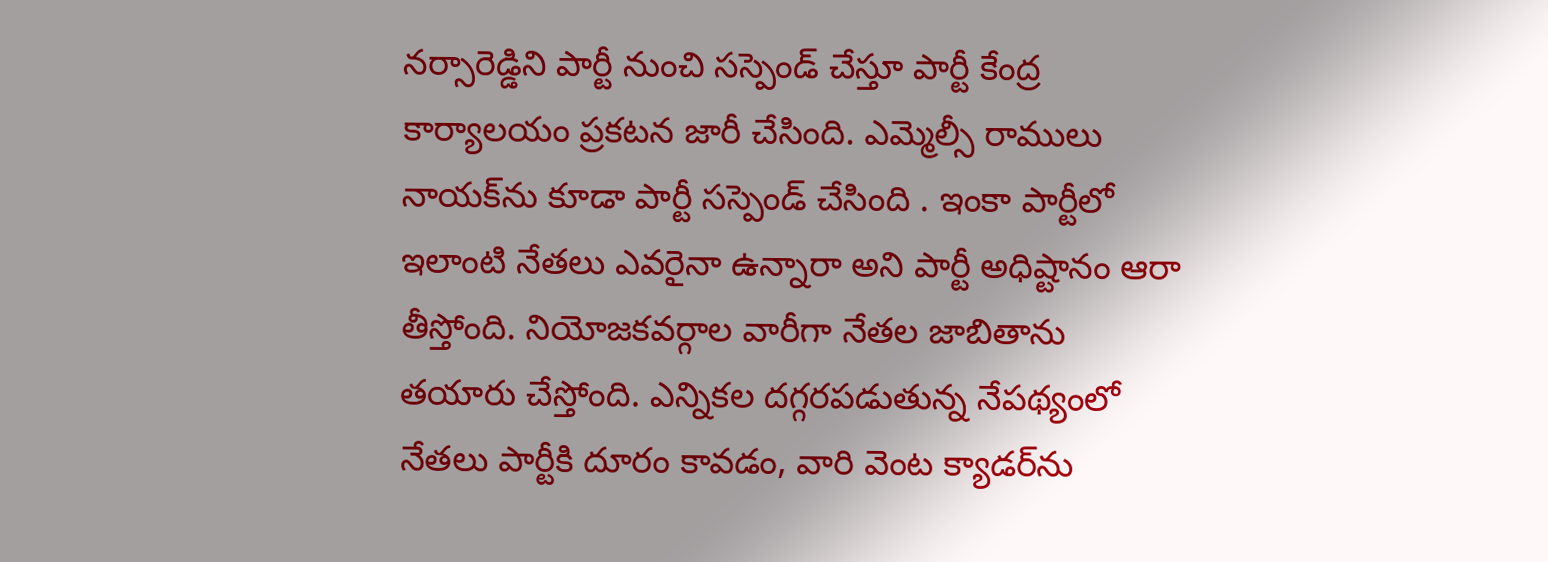నర్సారెడ్డిని పార్టీ నుంచి సస్పెండ్ చేస్తూ పార్టీ కేంద్ర కార్యాలయం ప్రకటన జారీ చేసింది. ఎమ్మెల్సీ రాములు నాయక్‌ను కూడా పార్టీ సస్పెండ్ చేసింది . ఇంకా పార్టీలో ఇలాంటి నేతలు ఎవరైనా ఉన్నారా అని పార్టీ అధిష్టానం ఆరా తీస్తోంది. నియోజకవర్గాల వారీగా నేతల జాబితాను తయారు చేస్తోంది. ఎన్నికల దగ్గరపడుతున్న నేపథ్యంలో నేతలు పార్టీకి దూరం కావడం, వారి వెంట క్యాడర్‌ను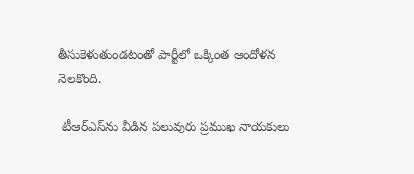తీసుకెళుతుండటంతో పార్టీలో ఒక్కింత ఆందోళన నెలకొంది.

 టీఆర్ఎస్‌ను వీడిన పలువురు ప్రముఖ నాయకులు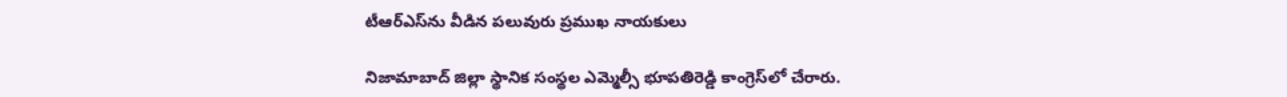టీఆర్ఎస్‌ను వీడిన పలువురు ప్రముఖ నాయకులు

నిజామాబాద్‌ జిల్లా స్థానిక సంస్థల ఎమ్మెల్సీ భూపతిరెడ్డి కాంగ్రెస్‌లో చేరారు.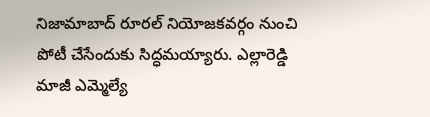నిజామాబాద్‌ రూరల్‌ నియోజకవర్గం నుంచి పోటీ చేసేందుకు సిద్ధమయ్యారు. ఎల్లారెడ్డి మాజీ ఎమ్మెల్యే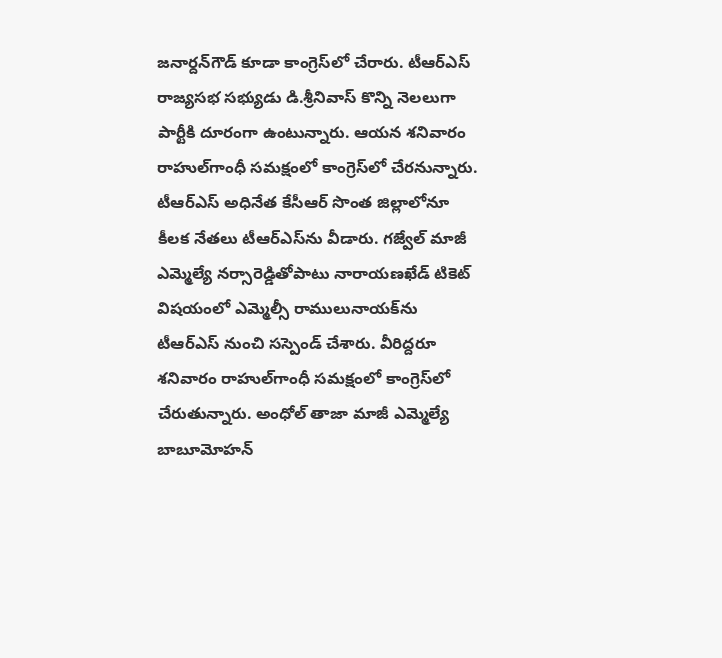జనార్దన్‌గౌడ్‌ కూడా కాంగ్రెస్‌లో చేరారు. టీఆర్‌ఎస్‌ రాజ్యసభ సభ్యుడు డి.శ్రీనివాస్‌ కొన్ని నెలలుగా పార్టీకి దూరంగా ఉంటున్నారు. ఆయన శనివారం రాహుల్‌గాంధీ సమక్షంలో కాంగ్రెస్‌లో చేరనున్నారు. టీఆర్‌ఎస్‌ అధినేత కేసీఆర్‌ సొంత జిల్లాలోనూ కీలక నేతలు టీఆర్‌ఎస్‌ను వీడారు. గజ్వేల్‌ మాజీ ఎమ్మెల్యే నర్సారెడ్డితోపాటు నారాయణఖేడ్‌ టికెట్‌ విషయంలో ఎమ్మెల్సీ రాములునాయక్‌ను టీఆర్‌ఎస్‌ నుంచి సస్పెండ్‌ చేశారు. వీరిద్దరూ శనివారం రాహుల్‌గాంధీ సమక్షంలో కాంగ్రెస్‌లో చేరుతున్నారు. అంధోల్‌ తాజా మాజీ ఎమ్మెల్యే బాబూమోహన్‌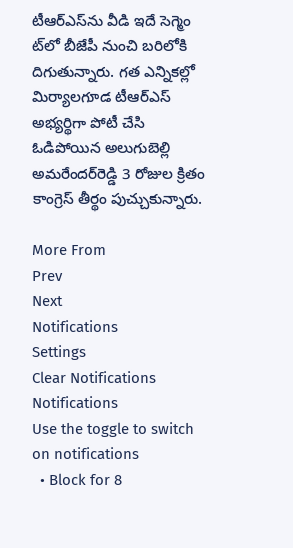టీఆర్‌ఎస్‌ను వీడి ఇదే సెగ్మెం ట్‌లో బీజేపీ నుంచి బరిలోకి దిగుతున్నారు. గత ఎన్నికల్లో మిర్యాలగూడ టీఆర్‌ఎస్‌ అభ్యర్థిగా పోటీ చేసి ఓడిపోయిన అలుగుబెల్లి అమరేందర్‌రెడ్డి 3 రోజుల క్రితం కాంగ్రెస్‌ తీర్థం పుచ్చుకున్నారు.

More From
Prev
Next
Notifications
Settings
Clear Notifications
Notifications
Use the toggle to switch on notifications
  • Block for 8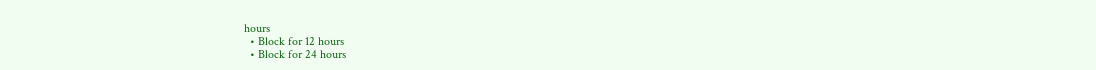hours
  • Block for 12 hours
  • Block for 24 hours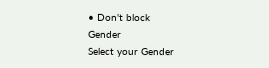• Don't block
Gender
Select your Gender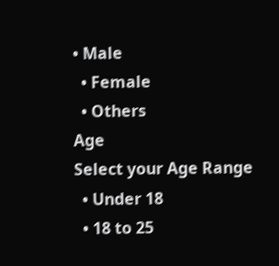• Male
  • Female
  • Others
Age
Select your Age Range
  • Under 18
  • 18 to 25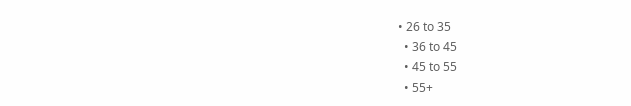• 26 to 35
  • 36 to 45
  • 45 to 55
  • 55+